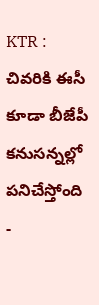KTR : చివరికి ఈసీ కూడా బీజేపీ కనుసన్నల్లో పనిచేస్తోంది
-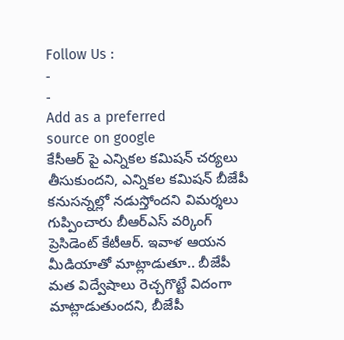Follow Us :
-
-
Add as a preferred
source on google
కేసీఆర్ పై ఎన్నికల కమిషన్ చర్యలు తీసుకుందని, ఎన్నికల కమిషన్ బీజేపీ కనుసన్నల్లో నడుస్తోందని విమర్శలు గుప్పించారు బీఆర్ఎస్ వర్కింగ్ ప్రెసిడెంట్ కేటీఆర్. ఇవాళ ఆయన మీడియాతో మాట్లాడుతూ.. బీజేపీ మత విద్వేషాలు రెచ్చగొట్టే విదంగా మాట్లాడుతుందని, బీజేపీ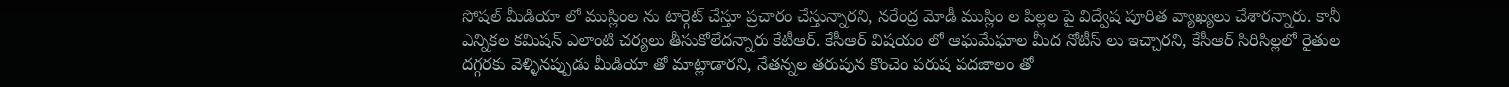సోషల్ మీడియా లో ముస్లింల ను టార్గెట్ చేస్తూ ప్రచారం చేస్తున్నారని, నరేంద్ర మోడీ ముస్లిం ల పిల్లల పై విద్వేష పూరిత వ్యాఖ్యలు చేశారన్నారు. కానీ ఎన్నికల కమిషన్ ఎలాంటి చర్యలు తీసుకోలేదన్నారు కేటీఆర్. కేసీఆర్ విషయం లో ఆఘమేఘాల మీద నోటీస్ లు ఇచ్చారని, కేసీఆర్ సిరిసిల్లలో రైతుల దగ్గరకు వెళ్ళినప్పుడు మీడియా తో మాట్లాడారని, నేతన్నల తరుపున కొంచెం పరుష పదజాలం తో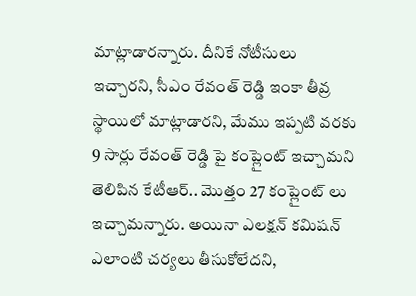మాట్లాడారన్నారు. దీనికే నోటీసులు ఇచ్చారని, సీఎం రేవంత్ రెడ్డి ఇంకా తీవ్ర స్థాయిలో మాట్లాడారని, మేము ఇప్పటి వరకు 9 సార్లు రేవంత్ రెడ్డి పై కంప్లైంట్ ఇచ్చామని తెలిపిన కేటీఆర్.. మొత్తం 27 కంప్లైంట్ లు ఇచ్చామన్నారు. అయినా ఎలక్షన్ కమిషన్ ఎలాంటి చర్యలు తీసుకోలేదని,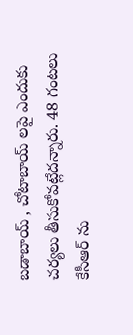బడాబాయ్ , చోటాబాయ్ లపై ఎందుకు చర్యలు తీసుకోవట్లేదన్నారు. 48 గంటలు కేసీఆర్ ను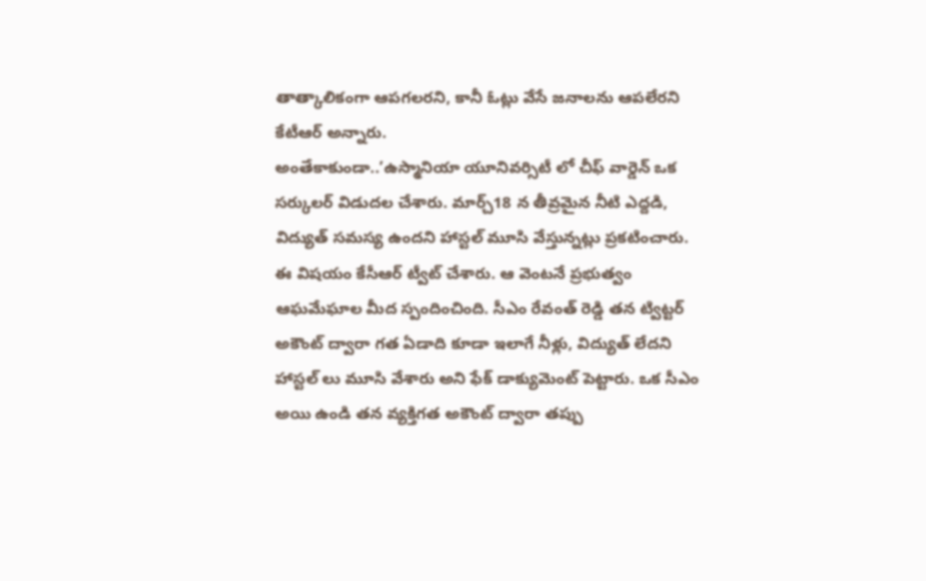తాత్కాలికంగా ఆపగలరని, కానీ ఓట్లు వేసే జనాలను ఆపలేరని కేటీఆర్ అన్నారు.
అంతేకాకుండా..’ఉస్మానియా యూనివర్సిటీ లో చీఫ్ వార్డెన్ ఒక సర్కులర్ విడుదల చేశారు. మార్చ్18 న తీవ్రమైన నీటి ఎద్దడి, విద్యుత్ సమస్య ఉందని హాస్టల్ మూసి వేస్తున్నట్లు ప్రకటించారు. ఈ విషయం కేసీఆర్ ట్వీట్ చేశారు. ఆ వెంటనే ప్రభుత్వం ఆఘమేఘాల మీద స్పందించింది. సీఎం రేవంత్ రెడ్డి తన ట్విట్టర్ అకౌంట్ ద్వారా గత ఏడాది కూడా ఇలాగే నీళ్లు, విద్యుత్ లేదని హాస్టల్ లు మూసి వేశారు అని ఫేక్ డాక్యుమెంట్ పెట్టారు. ఒక సీఎం అయి ఉండి తన వ్యక్తిగత అకౌంట్ ద్వారా తప్పు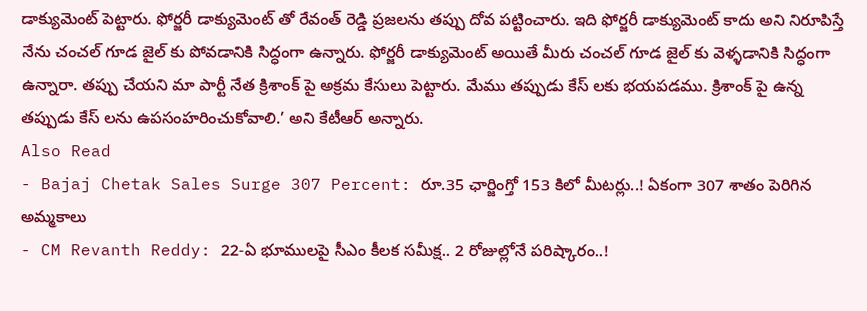డాక్యుమెంట్ పెట్టారు. ఫోర్జరీ డాక్యుమెంట్ తో రేవంత్ రెడ్డి ప్రజలను తప్పు దోవ పట్టించారు. ఇది ఫోర్జరీ డాక్యుమెంట్ కాదు అని నిరూపిస్తే నేను చంచల్ గూడ జైల్ కు పోవడానికి సిద్ధంగా ఉన్నారు. ఫోర్జరీ డాక్యుమెంట్ అయితే మీరు చంచల్ గూడ జైల్ కు వెళ్ళడానికి సిద్ధంగా ఉన్నారా. తప్పు చేయని మా పార్టీ నేత క్రిశాంక్ పై అక్రమ కేసులు పెట్టారు. మేము తప్పుడు కేస్ లకు భయపడము. క్రిశాంక్ పై ఉన్న తప్పుడు కేస్ లను ఉపసంహరించుకోవాలి.’ అని కేటీఆర్ అన్నారు.
Also Read
- Bajaj Chetak Sales Surge 307 Percent: రూ.35 ఛార్జింగ్తో 153 కిలో మీటర్లు..! ఏకంగా 307 శాతం పెరిగిన అమ్మకాలు
- CM Revanth Reddy: 22-ఏ భూములపై సీఎం కీలక సమీక్ష.. 2 రోజుల్లోనే పరిష్కారం..!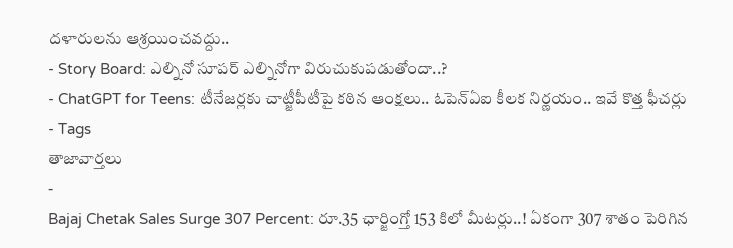దళారులను ఆశ్రయించవద్దు..
- Story Board: ఎల్నినో సూపర్ ఎల్నినోగా విరుచుకుపడుతోందా..?
- ChatGPT for Teens: టీనేజర్లకు చాట్జీపీటీపై కఠిన ఆంక్షలు.. ఓపెన్ఏఐ కీలక నిర్ణయం.. ఇవే కొత్త ఫీచర్లు
- Tags
తాజావార్తలు
-
Bajaj Chetak Sales Surge 307 Percent: రూ.35 ఛార్జింగ్తో 153 కిలో మీటర్లు..! ఏకంగా 307 శాతం పెరిగిన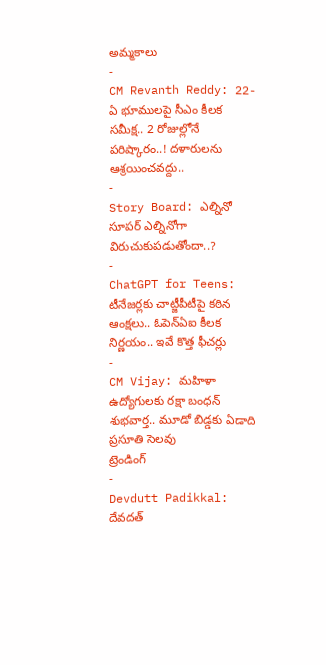అమ్మకాలు
-
CM Revanth Reddy: 22-ఏ భూములపై సీఎం కీలక సమీక్ష.. 2 రోజుల్లోనే పరిష్కారం..! దళారులను ఆశ్రయించవద్దు..
-
Story Board: ఎల్నినో సూపర్ ఎల్నినోగా విరుచుకుపడుతోందా..?
-
ChatGPT for Teens: టీనేజర్లకు చాట్జీపీటీపై కఠిన ఆంక్షలు.. ఓపెన్ఏఐ కీలక నిర్ణయం.. ఇవే కొత్త ఫీచర్లు
-
CM Vijay: మహిళా ఉద్యోగులకు రక్షా బంధన్ శుభవార్త.. మూడో బిడ్డకు ఏడాది ప్రసూతి సెలవు
ట్రెండింగ్
-
Devdutt Padikkal: దేవదత్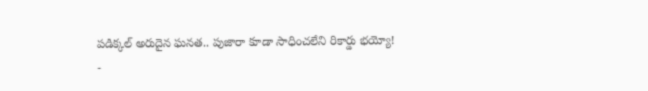పడిక్కల్ అరుదైన ఘనత.. పుజారా కూడా సాధించలేని రికార్డు భయ్యో!
-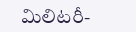మిలిటరీ-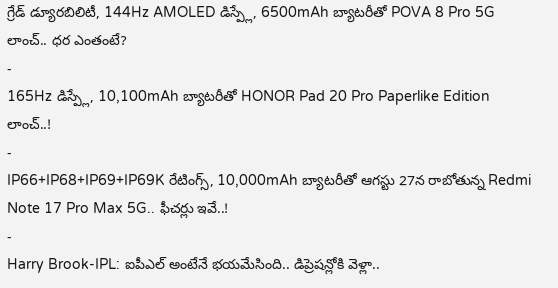గ్రేడ్ డ్యూరబిలిటీ, 144Hz AMOLED డిస్ప్లే, 6500mAh బ్యాటరీతో POVA 8 Pro 5G లాంచ్.. ధర ఎంతంటే?
-
165Hz డిస్ప్లే, 10,100mAh బ్యాటరీతో HONOR Pad 20 Pro Paperlike Edition లాంచ్..!
-
IP66+IP68+IP69+IP69K రేటింగ్స్, 10,000mAh బ్యాటరీతో ఆగస్టు 27న రాబోతున్న Redmi Note 17 Pro Max 5G.. ఫీచర్లు ఇవే..!
-
Harry Brook-IPL: ఐపీఎల్ అంటేనే భయమేసింది.. డిప్రెషన్లోకి వెళ్లా..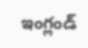ఇంగ్లండ్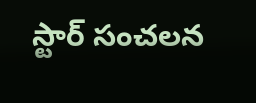స్టార్ సంచలన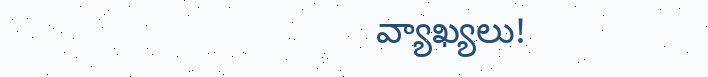వ్యాఖ్యలు!